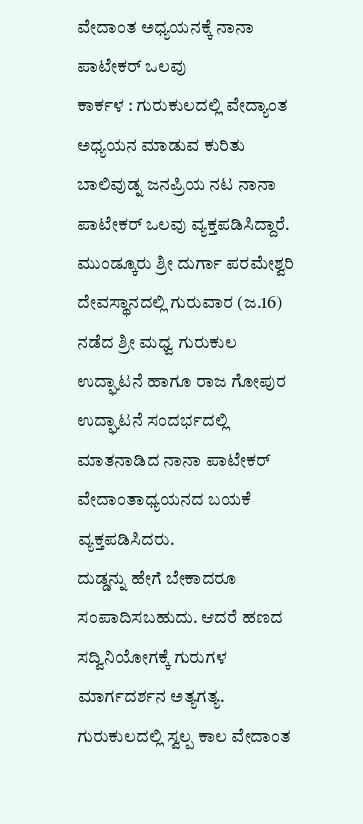ವೇದಾಂತ ಅಧ್ಯಯನಕ್ಕೆ ನಾನಾ ಪಾಟೇಕರ್ ಒಲವು
ಕಾರ್ಕಳ : ಗುರುಕುಲದಲ್ಲಿ ವೇದ್ಯಾಂತ ಅಧ್ಯಯನ ಮಾಡುವ ಕುರಿತು ಬಾಲಿವುಡ್ನ ಜನಪ್ರಿಯ ನಟ ನಾನಾ ಪಾಟೇಕರ್ ಒಲವು ವ್ಯಕ್ತಪಡಿಸಿದ್ದಾರೆ.
ಮುಂಡ್ಕೂರು ಶ್ರೀ ದುರ್ಗಾ ಪರಮೇಶ್ವರಿ ದೇವಸ್ಥಾನದಲ್ಲಿ ಗುರುವಾರ (ಜ.16) ನಡೆದ ಶ್ರೀ ಮಧ್ವ ಗುರುಕುಲ ಉದ್ಘಾಟನೆ ಹಾಗೂ ರಾಜ ಗೋಪುರ ಉದ್ಘಾಟನೆ ಸಂದರ್ಭದಲ್ಲಿ ಮಾತನಾಡಿದ ನಾನಾ ಪಾಟೇಕರ್ ವೇದಾಂತಾಧ್ಯಯನದ ಬಯಕೆ ವ್ಯಕ್ತಪಡಿಸಿದರು.
ದುಡ್ಡನ್ನು ಹೇಗೆ ಬೇಕಾದರೂ ಸಂಪಾದಿಸಬಹುದು. ಆದರೆ ಹಣದ ಸದ್ವಿನಿಯೋಗಕ್ಕೆ ಗುರುಗಳ ಮಾರ್ಗದರ್ಶನ ಅತ್ಯಗತ್ಯ. ಗುರುಕುಲದಲ್ಲಿ ಸ್ವಲ್ಪ ಕಾಲ ವೇದಾಂತ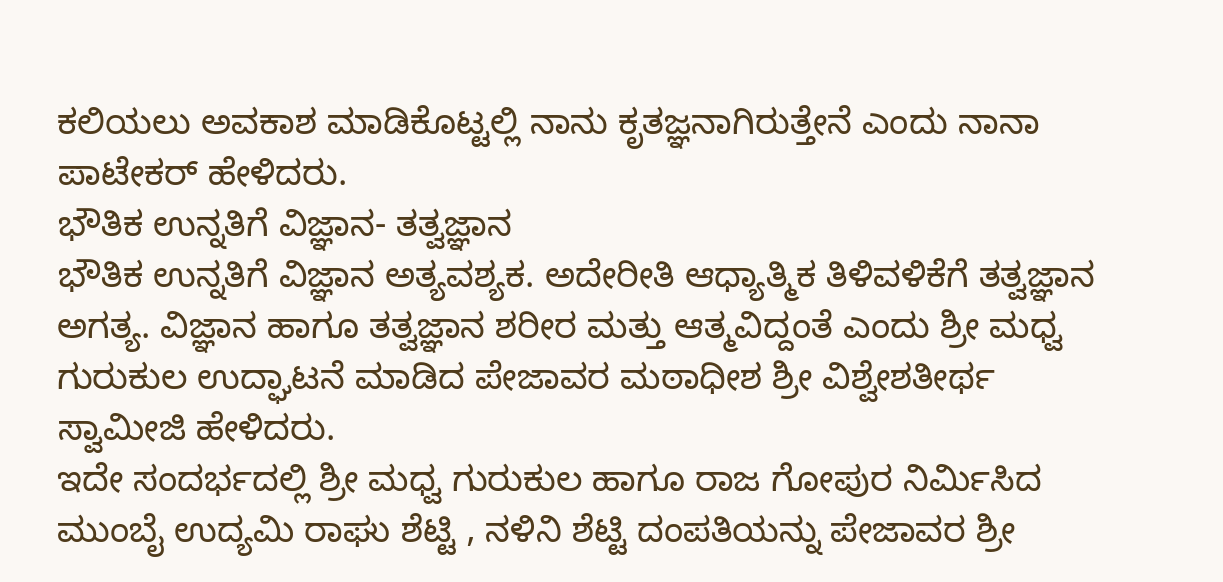ಕಲಿಯಲು ಅವಕಾಶ ಮಾಡಿಕೊಟ್ಟಲ್ಲಿ ನಾನು ಕೃತಜ್ಞನಾಗಿರುತ್ತೇನೆ ಎಂದು ನಾನಾ ಪಾಟೇಕರ್ ಹೇಳಿದರು.
ಭೌತಿಕ ಉನ್ನತಿಗೆ ವಿಜ್ಞಾನ- ತತ್ವಜ್ಞಾನ
ಭೌತಿಕ ಉನ್ನತಿಗೆ ವಿಜ್ಞಾನ ಅತ್ಯವಶ್ಯಕ. ಅದೇರೀತಿ ಆಧ್ಯಾತ್ಮಿಕ ತಿಳಿವಳಿಕೆಗೆ ತತ್ವಜ್ಞಾನ ಅಗತ್ಯ. ವಿಜ್ಞಾನ ಹಾಗೂ ತತ್ವಜ್ಞಾನ ಶರೀರ ಮತ್ತು ಆತ್ಮವಿದ್ದಂತೆ ಎಂದು ಶ್ರೀ ಮಧ್ವ ಗುರುಕುಲ ಉದ್ಘಾಟನೆ ಮಾಡಿದ ಪೇಜಾವರ ಮಠಾಧೀಶ ಶ್ರೀ ವಿಶ್ವೇಶತೀರ್ಥ ಸ್ವಾಮೀಜಿ ಹೇಳಿದರು.
ಇದೇ ಸಂದರ್ಭದಲ್ಲಿ ಶ್ರೀ ಮಧ್ವ ಗುರುಕುಲ ಹಾಗೂ ರಾಜ ಗೋಪುರ ನಿರ್ಮಿಸಿದ ಮುಂಬೈ ಉದ್ಯಮಿ ರಾಘು ಶೆಟ್ಟಿ , ನಳಿನಿ ಶೆಟ್ಟಿ ದಂಪತಿಯನ್ನು ಪೇಜಾವರ ಶ್ರೀ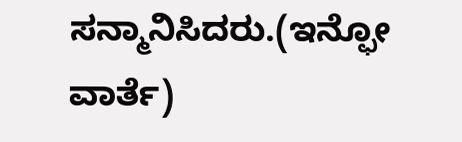ಸನ್ಮಾನಿಸಿದರು.(ಇನ್ಫೋ ವಾರ್ತೆ)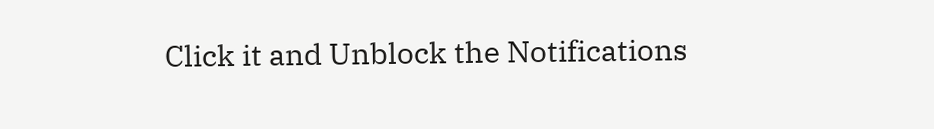Click it and Unblock the Notifications